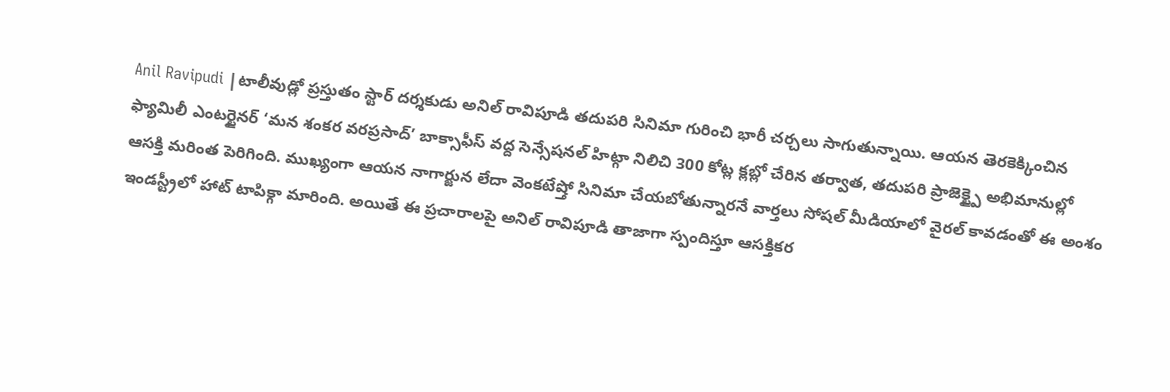Anil Ravipudi |టాలీవుడ్లో ప్రస్తుతం స్టార్ దర్శకుడు అనిల్ రావిపూడి తదుపరి సినిమా గురించి భారీ చర్చలు సాగుతున్నాయి. ఆయన తెరకెక్కించిన ఫ్యామిలీ ఎంటర్టైనర్ ‘మన శంకర వరప్రసాద్’ బాక్సాఫీస్ వద్ద సెన్సేషనల్ హిట్గా నిలిచి 300 కోట్ల క్లబ్లో చేరిన తర్వాత, తదుపరి ప్రాజెక్ట్పై అభిమానుల్లో ఆసక్తి మరింత పెరిగింది. ముఖ్యంగా ఆయన నాగార్జున లేదా వెంకటేష్తో సినిమా చేయబోతున్నారనే వార్తలు సోషల్ మీడియాలో వైరల్ కావడంతో ఈ అంశం ఇండస్ట్రీలో హాట్ టాపిక్గా మారింది. అయితే ఈ ప్రచారాలపై అనిల్ రావిపూడి తాజాగా స్పందిస్తూ ఆసక్తికర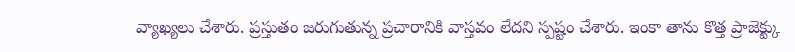వ్యాఖ్యలు చేశారు. ప్రస్తుతం జరుగుతున్న ప్రచారానికి వాస్తవం లేదని స్పష్టం చేశారు. ఇంకా తాను కొత్త ప్రాజెక్ట్కు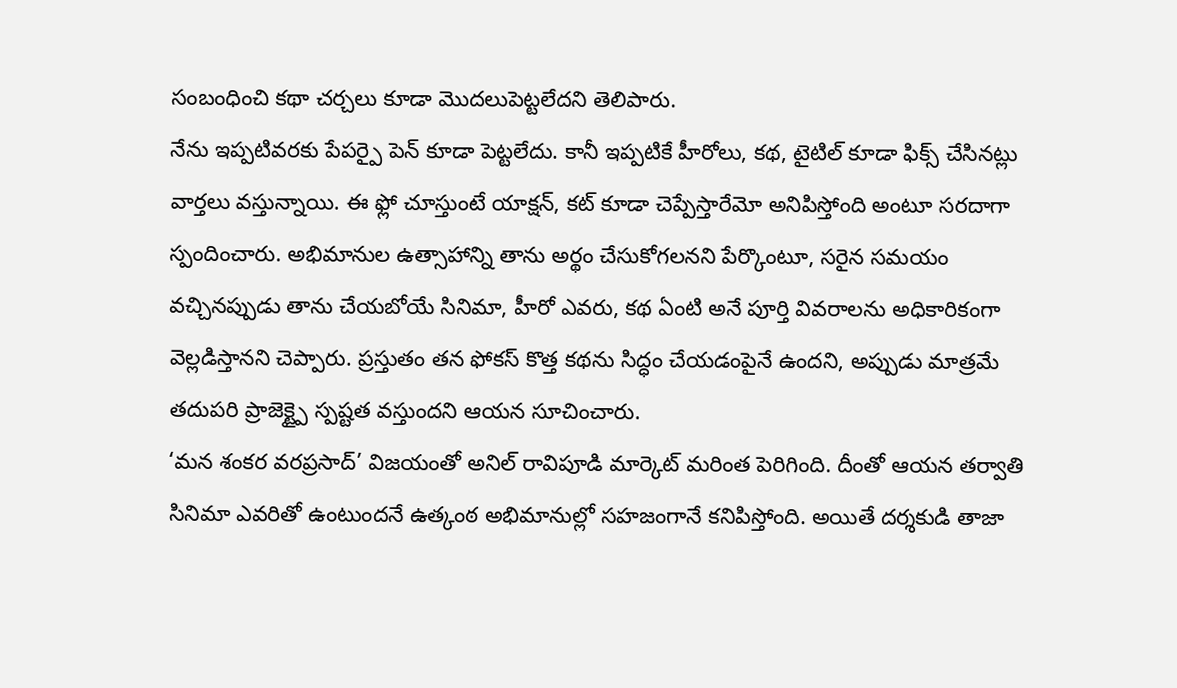సంబంధించి కథా చర్చలు కూడా మొదలుపెట్టలేదని తెలిపారు.
నేను ఇప్పటివరకు పేపర్పై పెన్ కూడా పెట్టలేదు. కానీ ఇప్పటికే హీరోలు, కథ, టైటిల్ కూడా ఫిక్స్ చేసినట్లు వార్తలు వస్తున్నాయి. ఈ ఫ్లో చూస్తుంటే యాక్షన్, కట్ కూడా చెప్పేస్తారేమో అనిపిస్తోంది అంటూ సరదాగా స్పందించారు. అభిమానుల ఉత్సాహాన్ని తాను అర్థం చేసుకోగలనని పేర్కొంటూ, సరైన సమయం వచ్చినప్పుడు తాను చేయబోయే సినిమా, హీరో ఎవరు, కథ ఏంటి అనే పూర్తి వివరాలను అధికారికంగా వెల్లడిస్తానని చెప్పారు. ప్రస్తుతం తన ఫోకస్ కొత్త కథను సిద్ధం చేయడంపైనే ఉందని, అప్పుడు మాత్రమే తదుపరి ప్రాజెక్ట్పై స్పష్టత వస్తుందని ఆయన సూచించారు.
‘మన శంకర వరప్రసాద్’ విజయంతో అనిల్ రావిపూడి మార్కెట్ మరింత పెరిగింది. దీంతో ఆయన తర్వాతి సినిమా ఎవరితో ఉంటుందనే ఉత్కంఠ అభిమానుల్లో సహజంగానే కనిపిస్తోంది. అయితే దర్శకుడి తాజా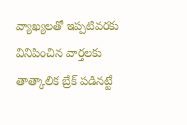వ్యాఖ్యలతో ఇప్పటివరకు వినిపించిన వార్తలకు తాత్కాలిక బ్రేక్ పడినట్టే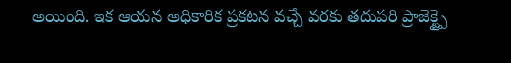అయింది. ఇక ఆయన అధికారిక ప్రకటన వచ్చే వరకు తదుపరి ప్రాజెక్ట్పై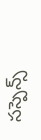సస్పెన్స్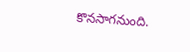కొనసాగనుంది.